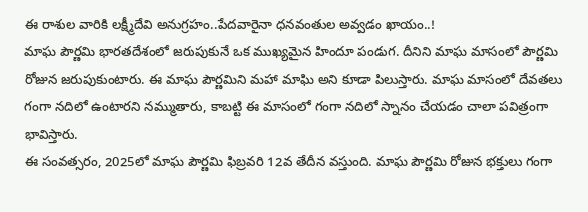ఈ రాశుల వారికి లక్ష్మీదేవి అనుగ్రహం..పేదవారైనా ధనవంతుల అవ్వడం ఖాయం..!
మాఘ పౌర్ణమి భారతదేశంలో జరుపుకునే ఒక ముఖ్యమైన హిందూ పండుగ. దీనిని మాఘ మాసంలో పౌర్ణమి రోజున జరుపుకుంటారు. ఈ మాఘ పౌర్ణమిని మహా మాఘి అని కూడా పిలుస్తారు. మాఘ మాసంలో దేవతలు గంగా నదిలో ఉంటారని నమ్ముతారు, కాబట్టి ఈ మాసంలో గంగా నదిలో స్నానం చేయడం చాలా పవిత్రంగా భావిస్తారు.
ఈ సంవత్సరం, 2025లో మాఘ పౌర్ణమి ఫిబ్రవరి 12వ తేదీన వస్తుంది. మాఘ పౌర్ణమి రోజున భక్తులు గంగా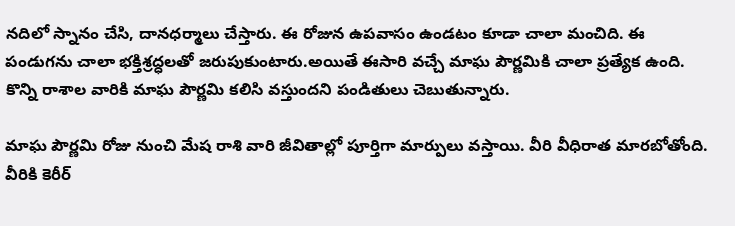నదిలో స్నానం చేసి, దానధర్మాలు చేస్తారు. ఈ రోజున ఉపవాసం ఉండటం కూడా చాలా మంచిది. ఈ పండుగను చాలా భక్తిశ్రద్ధలతో జరుపుకుంటారు.అయితే ఈసారి వచ్చే మాఘ పౌర్ణమికి చాలా ప్రత్యేక ఉంది. కొన్ని రాశాల వారికి మాఘ పౌర్ణమి కలిసి వస్తుందని పండితులు చెబుతున్నారు.

మాఘ పౌర్ణమి రోజు నుంచి మేష రాశి వారి జీవితాల్లో పూర్తిగా మార్పులు వస్తాయి. వీరి వీధిరాత మారబోతోంది. వీరికి కెరీర్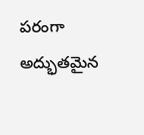పరంగా అద్భుతమైన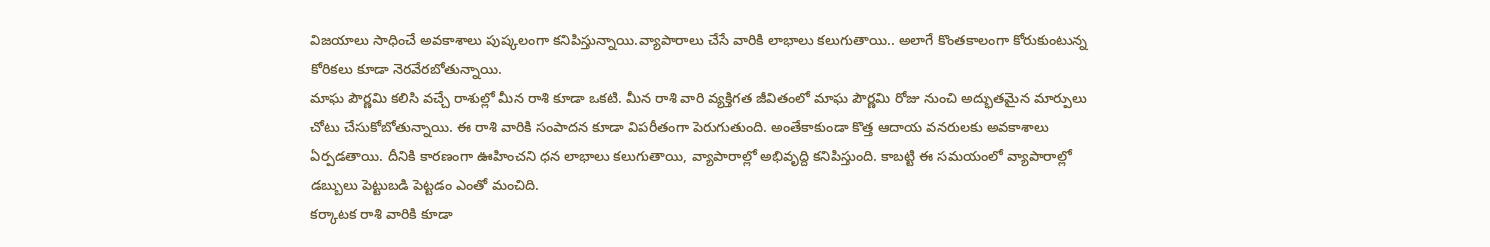విజయాలు సాధించే అవకాశాలు పుష్కలంగా కనిపిస్తున్నాయి.వ్యాపారాలు చేసే వారికి లాభాలు కలుగుతాయి.. అలాగే కొంతకాలంగా కోరుకుంటున్న కోరికలు కూడా నెరవేరబోతున్నాయి.
మాఘ పౌర్ణమి కలిసి వచ్చే రాశుల్లో మీన రాశి కూడా ఒకటి. మీన రాశి వారి వ్యక్తిగత జీవితంలో మాఘ పౌర్ణమి రోజు నుంచి అద్భుతమైన మార్పులు చోటు చేసుకోబోతున్నాయి. ఈ రాశి వారికి సంపాదన కూడా విపరీతంగా పెరుగుతుంది. అంతేకాకుండా కొత్త ఆదాయ వనరులకు అవకాశాలు ఏర్పడతాయి. దీనికి కారణంగా ఊహించని ధన లాభాలు కలుగుతాయి, వ్యాపారాల్లో అభివృద్ది కనిపిస్తుంది. కాబట్టి ఈ సమయంలో వ్యాపారాల్లో డబ్బులు పెట్టుబడి పెట్టడం ఎంతో మంచిది.
కర్కాటక రాశి వారికి కూడా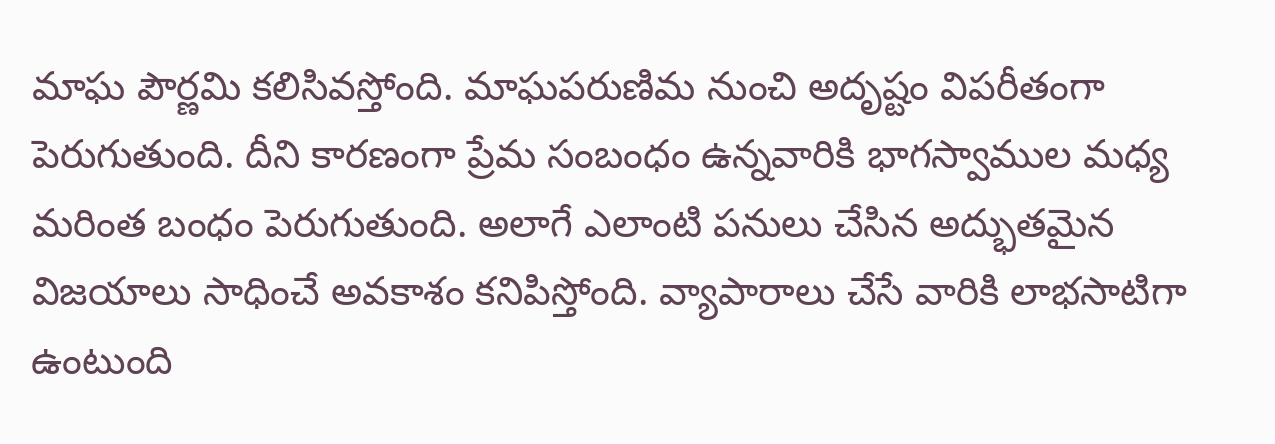మాఘ పౌర్ణమి కలిసివస్తోంది. మాఘపరుణిమ నుంచి అదృష్టం విపరీతంగా పెరుగుతుంది. దీని కారణంగా ప్రేమ సంబంధం ఉన్నవారికి భాగస్వాముల మధ్య మరింత బంధం పెరుగుతుంది. అలాగే ఎలాంటి పనులు చేసిన అద్భుతమైన విజయాలు సాధించే అవకాశం కనిపిస్తోంది. వ్యాపారాలు చేసే వారికి లాభసాటిగా ఉంటుంది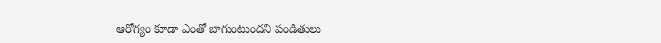ఆరోగ్యం కూడా ఎంతో బాగుంటుందని పండితులు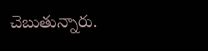చెబుతున్నారు.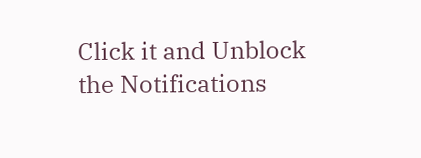Click it and Unblock the Notifications